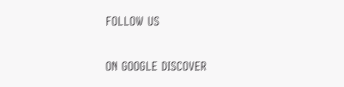FOLLOW US

ON GOOGLE DISCOVER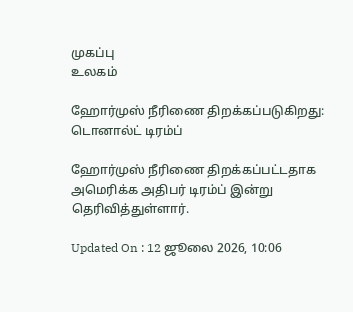முகப்பு
உலகம்

ஹோர்முஸ் நீரிணை திறக்கப்படுகிறது: டொனால்ட் டிரம்ப்

ஹோர்முஸ் நீரிணை திறக்கப்பட்டதாக அமெரிக்க அதிபர் டிரம்ப் இன்று தெரிவித்துள்ளார்.

Updated On : 12 ஜூலை 2026, 10:06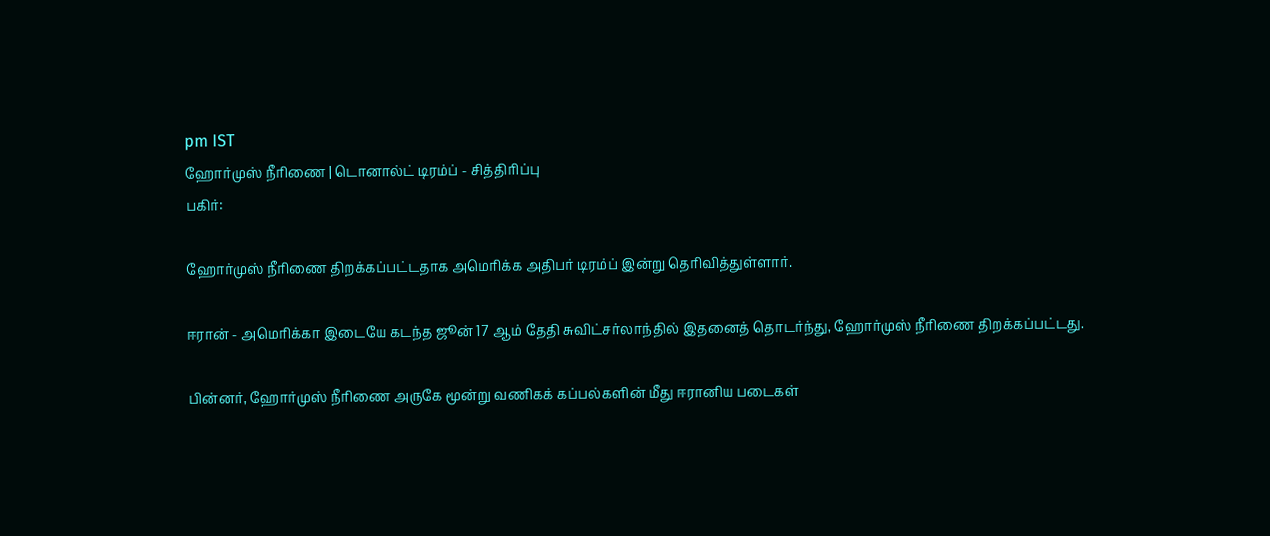pm IST
ஹோர்முஸ் நீரிணை | டொனால்ட் டிரம்ப் - சித்திரிப்பு
பகிர்:

ஹோர்முஸ் நீரிணை திறக்கப்பட்டதாக அமெரிக்க அதிபர் டிரம்ப் இன்று தெரிவித்துள்ளார்.

ஈரான் - அமெரிக்கா இடையே கடந்த ஜூன் 17 ஆம் தேதி சுவிட்சர்லாந்தில் இதனைத் தொடர்ந்து, ஹோர்முஸ் நீரிணை திறக்கப்பட்டது.

பின்னர், ஹோர்முஸ் நீரிணை அருகே மூன்று வணிகக் கப்பல்களின் மீது ஈரானிய படைகள்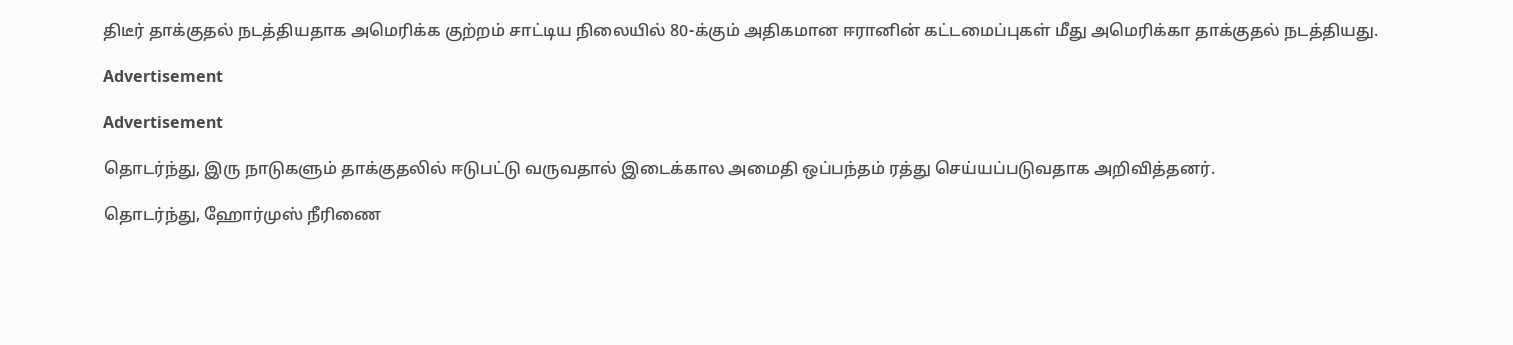திடீர் தாக்குதல் நடத்தியதாக அமெரிக்க குற்றம் சாட்டிய நிலையில் 80-க்கும் அதிகமான ஈரானின் கட்டமைப்புகள் மீது அமெரிக்கா தாக்குதல் நடத்தியது.

Advertisement

Advertisement

தொடர்ந்து, இரு நாடுகளும் தாக்குதலில் ஈடுபட்டு வருவதால் இடைக்கால அமைதி ஒப்பந்தம் ரத்து செய்யப்படுவதாக அறிவித்தனர்.

தொடர்ந்து, ஹோர்முஸ் நீரிணை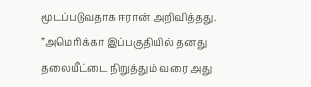மூடப்படுவதாக ஈரான் அறிவித்தது. ”அமெரிக்கா இப்பகுதியில் தனது தலையீட்டை நிறுத்தும் வரை அது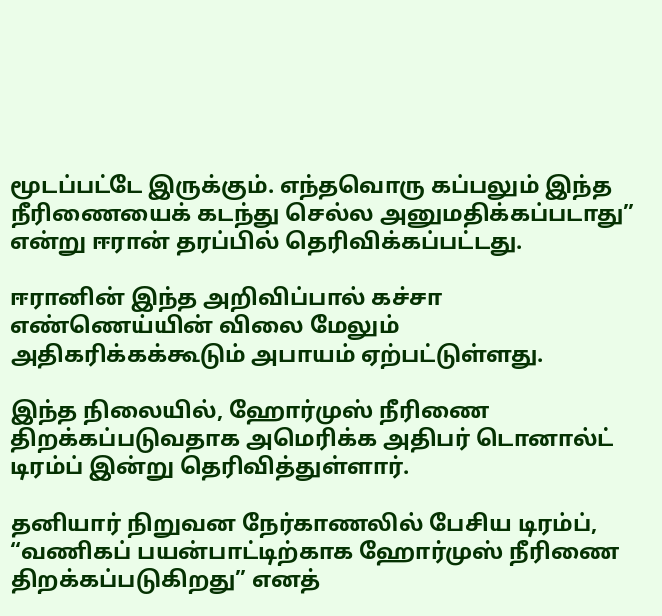மூடப்பட்டே இருக்கும். எந்தவொரு கப்பலும் இந்த நீரிணையைக் கடந்து செல்ல அனுமதிக்கப்படாது” என்று ஈரான் தரப்பில் தெரிவிக்கப்பட்டது.

ஈரானின் இந்த அறிவிப்பால் கச்சா எண்ணெய்யின் விலை மேலும் அதிகரிக்கக்கூடும் அபாயம் ஏற்பட்டுள்ளது.

இந்த நிலையில், ஹோர்முஸ் நீரிணை திறக்கப்படுவதாக அமெரிக்க அதிபர் டொனால்ட் டிரம்ப் இன்று தெரிவித்துள்ளார்.

தனியார் நிறுவன நேர்காணலில் பேசிய டிரம்ப், “வணிகப் பயன்பாட்டிற்காக ஹோர்முஸ் நீரிணை திறக்கப்படுகிறது” எனத்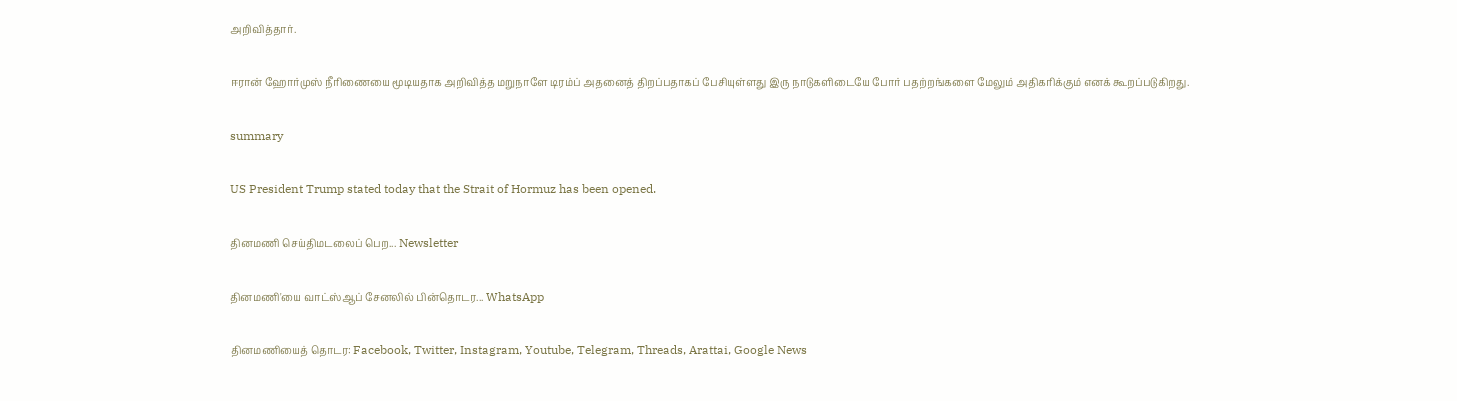அறிவித்தார்.

ஈரான் ஹோர்முஸ் நீரிணையை மூடியதாக அறிவித்த மறுநாளே டிரம்ப் அதனைத் திறப்பதாகப் பேசியுள்ளது இரு நாடுகளிடையே போர் பதற்றங்களை மேலும் அதிகரிக்கும் எனக் கூறப்படுகிறது.

summary

US President Trump stated today that the Strait of Hormuz has been opened.

தினமணி செய்திமடலைப் பெற... Newsletter

தினமணி'யை வாட்ஸ்ஆப் சேனலில் பின்தொடர... WhatsApp

தினமணியைத் தொடர: Facebook, Twitter, Instagram, Youtube, Telegram, Threads, Arattai, Google News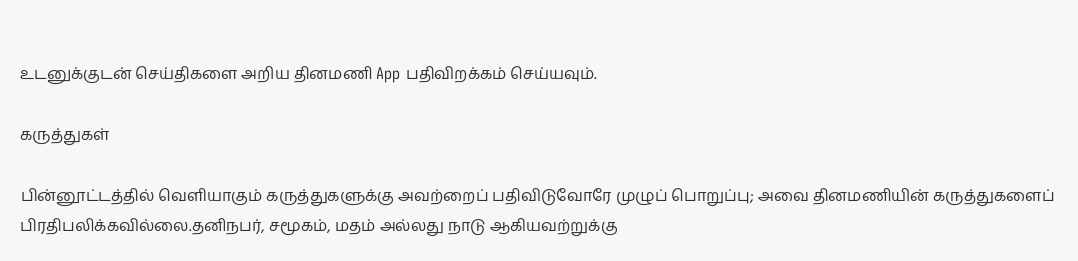உடனுக்குடன் செய்திகளை அறிய தினமணி App பதிவிறக்கம் செய்யவும்.

கருத்துகள்

பின்னூட்டத்தில் வெளியாகும் கருத்துகளுக்கு அவற்றைப் பதிவிடுவோரே முழுப் பொறுப்பு; அவை தினமணியின் கருத்துகளைப் பிரதிபலிக்கவில்லை.தனிநபர், சமூகம், மதம் அல்லது நாடு ஆகியவற்றுக்கு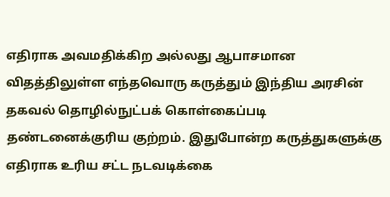எதிராக அவமதிக்கிற அல்லது ஆபாசமான விதத்திலுள்ள எந்தவொரு கருத்தும் இந்திய அரசின் தகவல் தொழில்நுட்பக் கொள்கைப்படி தண்டனைக்குரிய குற்றம். இதுபோன்ற கருத்துகளுக்கு எதிராக உரிய சட்ட நடவடிக்கை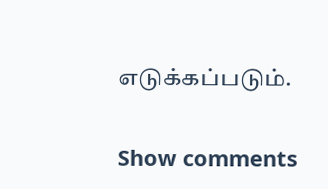எடுக்கப்படும்.

Show comments